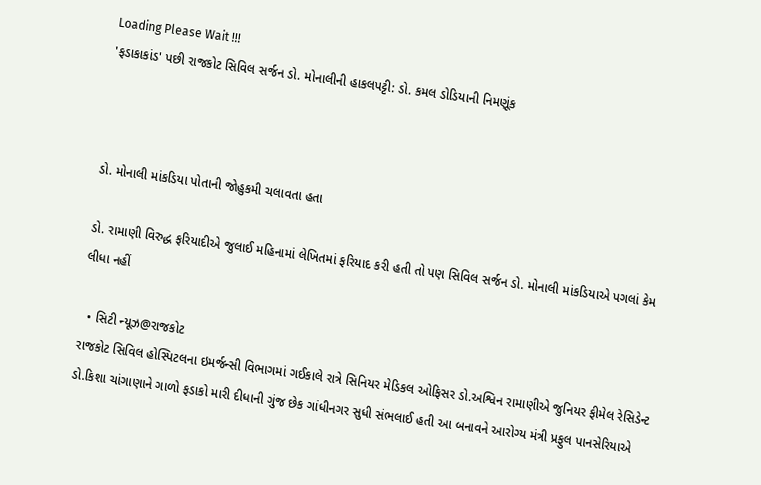Loading Please Wait !!!
'ફડાકાકાંડ' પછી રાજકોટ સિવિલ સર્જન ડો. મોનાલીની હાકલપટ્ટી: ડો. કમલ ડોડિયાની નિમણૂંક



ડો. મોનાલી માંકડિયા પોતાની જોહુકમી ચલાવતા હતા

ડો. રામાણી વિરુદ્ધ ફરિયાદીએ જુલાઈ મહિનામાં લેખિતમાં ફરિયાદ કરી હતી તો પણ સિવિલ સર્જન ડો. મોનાલી માંકડિયાએ પગલાં કેમ લીધા નહીં

  • સિટી ન્યૂઝ@રાજકોટ
રાજકોટ સિવિલ હોસ્પિટલના ઇમર્જન્સી વિભાગમાં ગઈકાલે રાત્રે સિનિયર મેડિકલ ઓફિસર ડો.અશ્વિન રામાણીએ જુનિયર ફીમેલ રેસિડેન્ટ ડો.કિશા ચાંગાણાને ગાળો ફડાકો મારી દીધાની ગુંજ છેક ગાંધીનગર સુધી સંભલાઈ હતી આ બનાવને આરોગ્ય મંત્રી પ્રફુલ પાનસેરિયાએ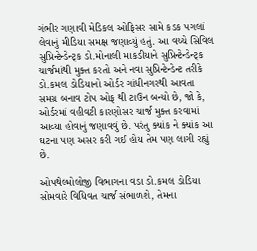ગંભીર ગણાવી મેડિકલ ઓફિસર સામે કડક પગલાં લેવાનું મીડિયા સમક્ષ જણાવ્યું હતું. આ વચ્ચે સિવિલ સુપ્રિન્ટેન્ડેન્ટ્ક ડો.મોનાલી માકડીયાને સુપ્રિન્ટેન્ડેન્ટ્ક ચાર્જમાંથી મુક્ત કરતો અને નવા સુપ્રિન્ટેન્ડેન્ટ તરીકે ડો.કમલ ડોડિયાનો ઓર્ડર ગાંધીનગરથી આવતા સમગ્ર બનાવ ટોપ ઓફ થી ટાઉન બન્યો છે, જો કે, ઓર્ડરમાં વહીવટી કારણોસર ચાર્જ મુક્ત કરવામાં આવ્યા હોવાનું જણાવવું છે. પરંતુ ક્યાંક ને ક્યાંક આ ઘટના પણ અસર કરી ગઈ હોય તેમ પણ લાગી રહ્યું છે.

ઓપથેલ્મોલોજી વિભાગના વડા ડો.કમલ ડોડિયા સોમવારે વિધિવત ચાર્જ સંભાળશે, તેમના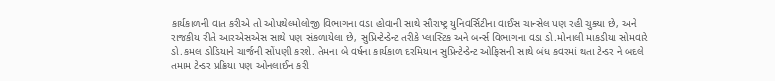કાર્યકાળની વાત કરીએ તો ઓપથેલ્મોલોજી વિભાગના વડા હોવાની સાથે સૌરાષ્ટ્ર યુનિવર્સિટીના વાઈસ ચાન્સેલ પણ રહી ચુક્યા છે, અને રાજકીય રીતે આરએસએસ સાથે પણ સંકળાયેલા છે, સુપ્રિન્ટેન્ડેન્ટ તરીકે પ્લાસ્ટિક અને બર્ન્સ વિભાગના વડા ડો.મોનાલી માકડીયા સોમવારે ડો.કમલ ડોડિયાને ચાર્જની સોંપણી કરશે. તેમના બે વર્ષના કાર્યકાળ દરમિયાન સુપ્રિન્ટેન્ડેન્ટ ઓફિસની સાથે બંધ કવરમાં થતા ટેન્ડર ને બદલે તમામ ટેન્ડર પ્રક્રિયા પણ ઓનલાઈન કરી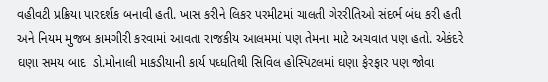વહીવટી પ્રક્રિયા પારદર્શક બનાવી હતી. ખાસ કરીને લિકર પરમીટમાં ચાલતી ગેરરીતિઓ સંદર્ભ બંધ કરી હતી અને નિયમ મુજબ કામગીરી કરવામાં આવતા રાજકીય આલમમાં પણ તેમના માટે અચવાત પણ હતો. એકંદરે ઘણા સમય બાદ  ડો.મોનાલી માકડીયાની કાર્ય પધ્ધતિથી સિવિલ હોસ્પિટલમાં ઘણા ફેરફાર પણ જોવા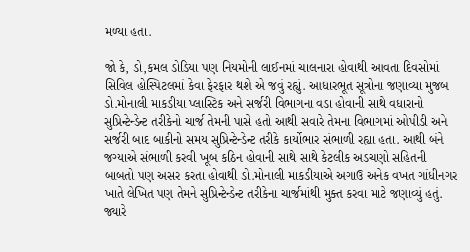મળ્યા હતા.

જો કે, ડો,કમલ ડોડિયા પણ નિયમોની લાઈનમાં ચાલનારા હોવાથી આવતા દિવસોમાં સિવિલ હોસ્પિટલમાં કેવા ફેરફાર થશે એ જવું રહ્યું. આધારભૂત સૂત્રોના જણાવ્યા મુજબ ડો.મોનાલી માકડીયા પ્લાસ્ટિક અને સર્જરી વિભાગના વડા હોવાની સાથે વધારાનો સુપ્રિન્ટેન્ડેન્ટ તરીકેનો ચાર્જ તેમની પાસે હતો આથી સવારે તેમના વિભાગમાં ઓપીડી અને સર્જરી બાદ બાકીનો સમય સુપ્રિન્ટેન્ડેન્ટ તરીકે કાર્યોભાર સંભાળી રહ્યા હતા. આથી બંને જગ્યાએ સંભાળી કરવી ખૂબ કઠિન હોવાની સાથે સાથે કેટલીક અડચણો સહિતની બાબતો પણ અસર કરતા હોવાથી ડો.મોનાલી માકડીયાએ અગાઉ અનેક વખત ગાંધીનગર ખાતે લેખિત પણ તેમને સુપ્રિન્ટેન્ડેન્ટ તરીકેના ચાર્જમાંથી મુક્ત કરવા માટે જણાવ્યું હતું. જ્યારે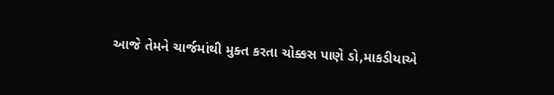આજે તેમને ચાર્જમાંથી મુક્ત કરતા ચોક્કસ પાણે ડો,માકડીયાએ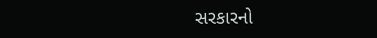સરકારનો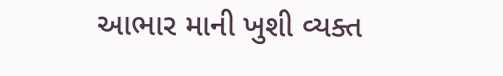આભાર માની ખુશી વ્યક્ત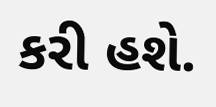કરી હશે.